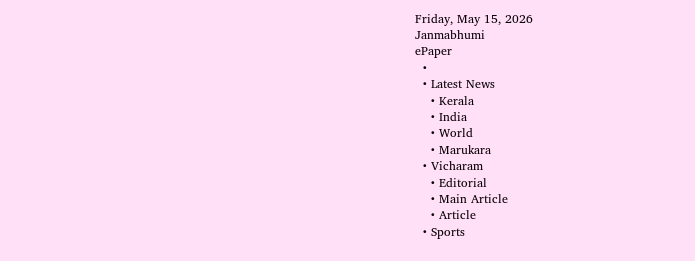Friday, May 15, 2026
Janmabhumi
ePaper
  •
  • Latest News
    • Kerala
    • India
    • World
    • Marukara
  • Vicharam
    • Editorial
    • Main Article
    • Article
  • Sports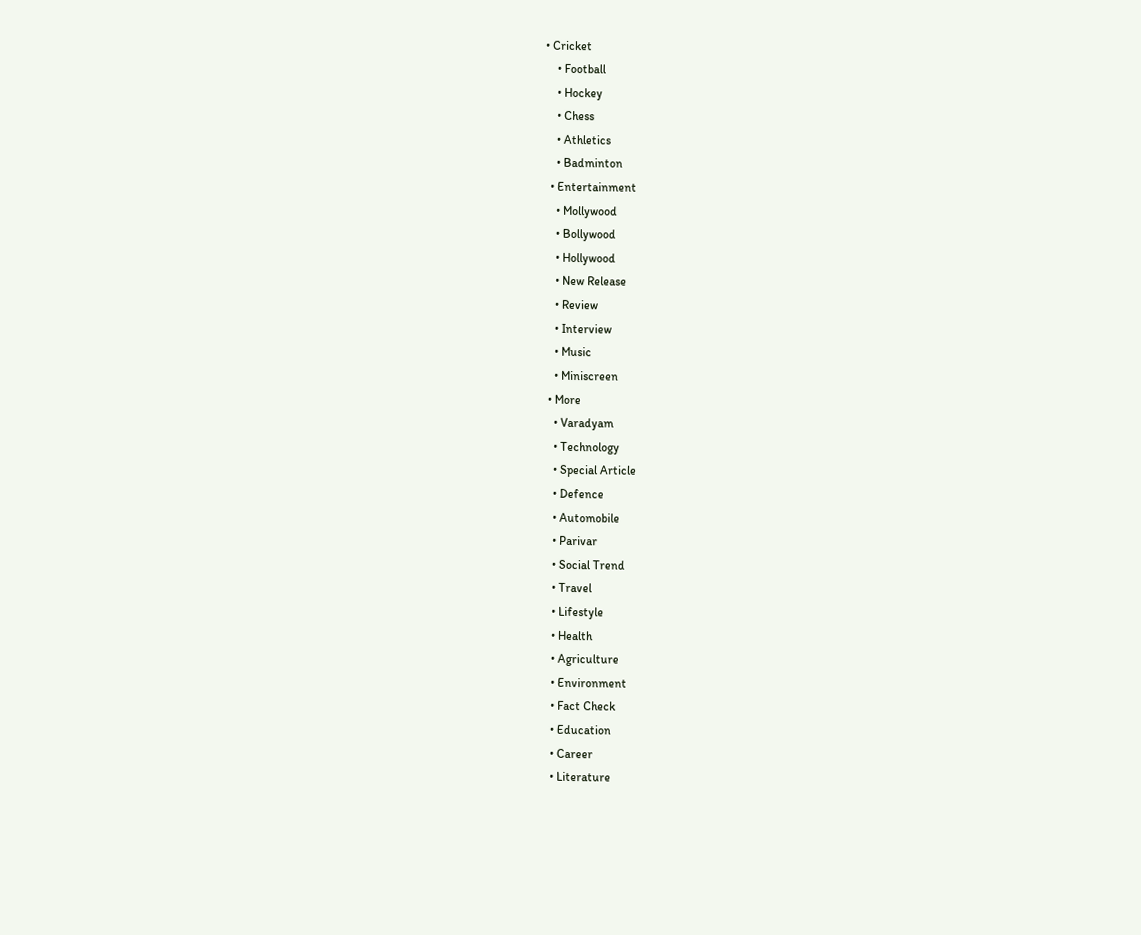• Cricket
    • Football
    • Hockey
    • Chess
    • Athletics
    • Badminton
  • Entertainment
    • Mollywood
    • Bollywood
    • Hollywood
    • New Release
    • Review
    • Interview
    • Music
    • Miniscreen
  • More
    • Varadyam
    • Technology
    • Special Article
    • Defence
    • Automobile
    • Parivar
    • Social Trend
    • Travel
    • Lifestyle
    • Health
    • Agriculture
    • Environment
    • Fact Check
    • Education
    • Career
    • Literature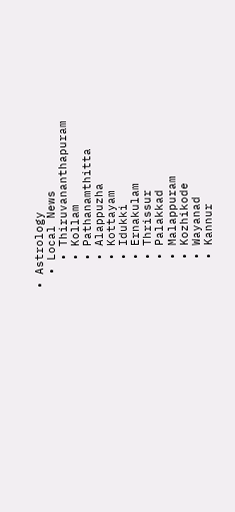• Astrology
  • Local News
    • Thiruvananthapuram
    • Kollam
    • Pathanamthitta
    • Alappuzha
    • Kottayam
    • Idukki
    • Ernakulam
    • Thrissur
    • Palakkad
    • Malappuram
    • Kozhikode
    • Wayanad
    • Kannur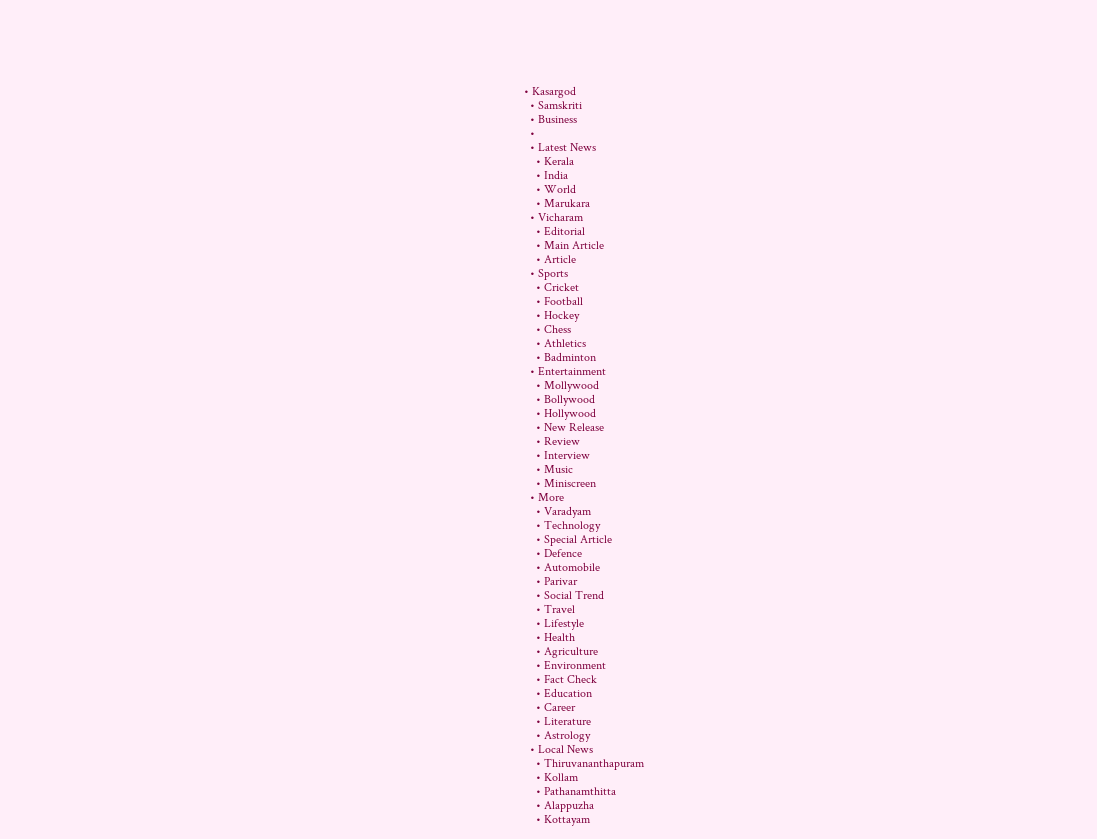• Kasargod
  • Samskriti
  • Business
  •
  • Latest News
    • Kerala
    • India
    • World
    • Marukara
  • Vicharam
    • Editorial
    • Main Article
    • Article
  • Sports
    • Cricket
    • Football
    • Hockey
    • Chess
    • Athletics
    • Badminton
  • Entertainment
    • Mollywood
    • Bollywood
    • Hollywood
    • New Release
    • Review
    • Interview
    • Music
    • Miniscreen
  • More
    • Varadyam
    • Technology
    • Special Article
    • Defence
    • Automobile
    • Parivar
    • Social Trend
    • Travel
    • Lifestyle
    • Health
    • Agriculture
    • Environment
    • Fact Check
    • Education
    • Career
    • Literature
    • Astrology
  • Local News
    • Thiruvananthapuram
    • Kollam
    • Pathanamthitta
    • Alappuzha
    • Kottayam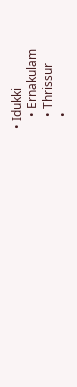• Idukki
    • Ernakulam
    • Thrissur
    •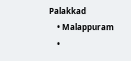Palakkad
    • Malappuram
    •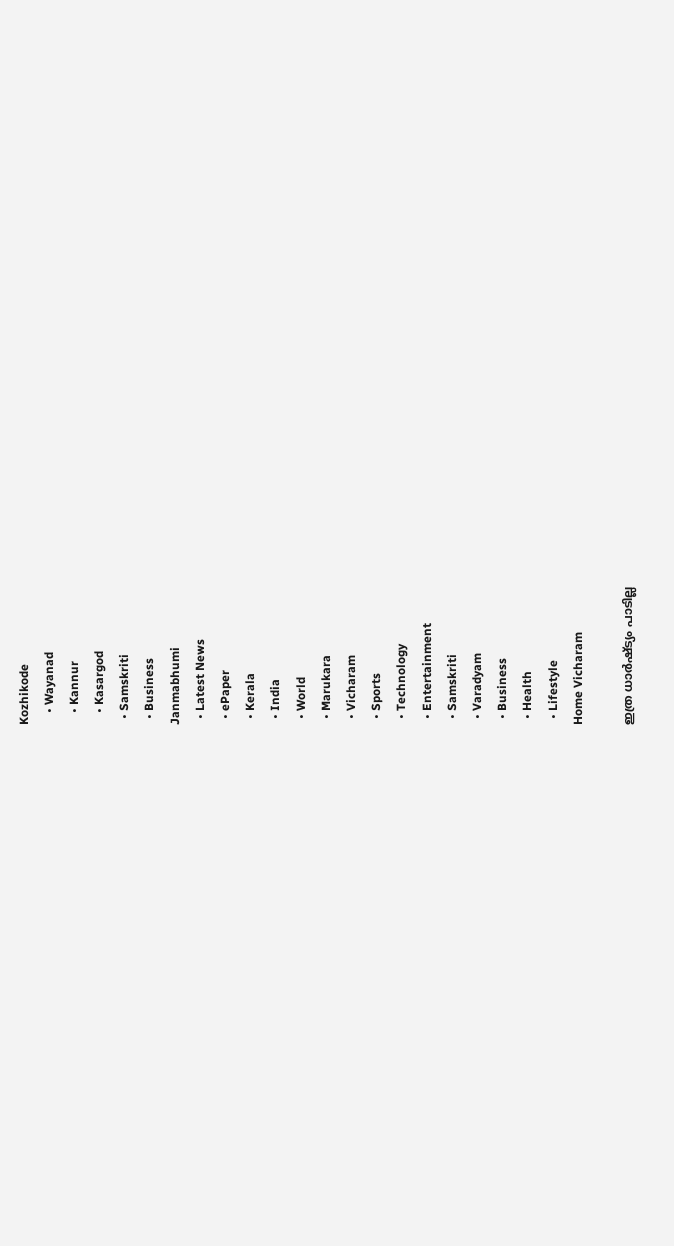Kozhikode
    • Wayanad
    • Kannur
    • Kasargod
  • Samskriti
  • Business
Janmabhumi
  • Latest News
  • ePaper
  • Kerala
  • India
  • World
  • Marukara
  • Vicharam
  • Sports
  • Technology
  • Entertainment
  • Samskriti
  • Varadyam
  • Business
  • Health
  • Lifestyle
Home Vicharam

ഇത്ര ധാര്‍ഷ്ട്യം പാടില്ല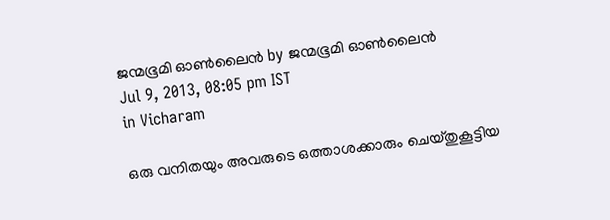ജന്മഭൂമി ഓണ്‍ലൈന്‍ by ജന്മഭൂമി ഓണ്‍ലൈന്‍
Jul 9, 2013, 08:05 pm IST
in Vicharam

ഒരു വനിതയും അവരുടെ ഒത്താശക്കാരും ചെയ്തുകൂട്ടിയ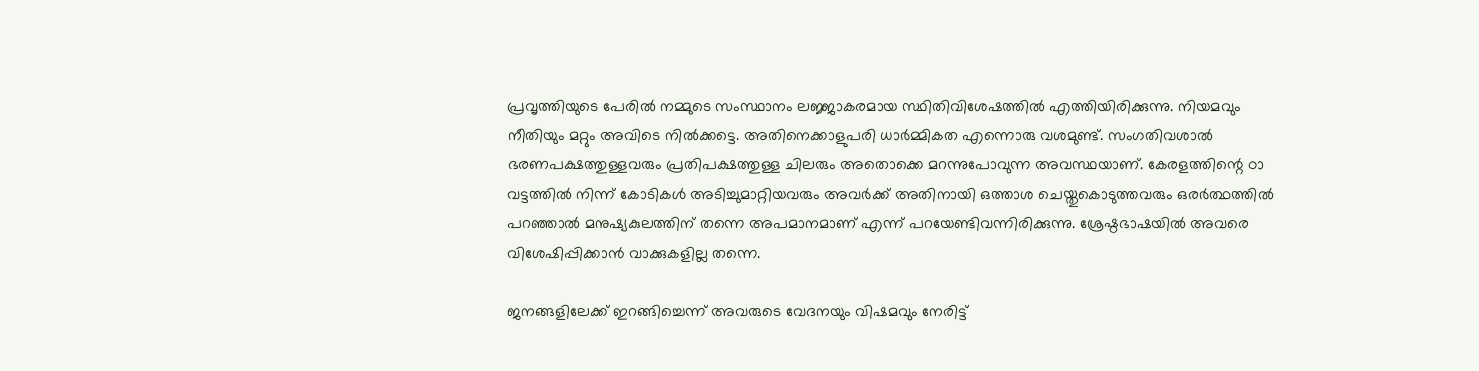പ്രവൃത്തിയുടെ പേരില്‍ നമ്മുടെ സംസ്ഥാനം ലജ്ജാകരമായ സ്ഥിതിവിശേഷത്തില്‍ എത്തിയിരിക്കുന്നു. നിയമവും നീതിയും മറ്റും അവിടെ നില്‍ക്കട്ടെ. അതിനെക്കാളുപരി ധാര്‍മ്മികത എന്നൊരു വശമുണ്ട്‌. സംഗതിവശാല്‍ ഭരണപക്ഷത്തുള്ളവരും പ്രതിപക്ഷത്തുള്ള ചിലരും അതൊക്കെ മറന്നുപോവുന്ന അവസ്ഥയാണ്‌. കേരളത്തിന്റെ ഠാ വട്ടത്തില്‍ നിന്ന്‌ കോടികള്‍ അടിച്ചുമാറ്റിയവരും അവര്‍ക്ക്‌ അതിനായി ഒത്താശ ചെയ്തുകൊടുത്തവരും ഒരര്‍ത്ഥത്തില്‍ പറഞ്ഞാല്‍ മനുഷ്യകുലത്തിന്‌ തന്നെ അപമാനമാണ്‌ എന്ന്‌ പറയേണ്ടിവന്നിരിക്കുന്നു. ശ്രേഷ്ഠഭാഷയില്‍ അവരെ വിശേഷിപ്പിക്കാന്‍ വാക്കുകളില്ല തന്നെ.

ജനങ്ങളിലേക്ക്‌ ഇറങ്ങിച്ചെന്ന്‌ അവരുടെ വേദനയും വിഷമവും നേരിട്ട്‌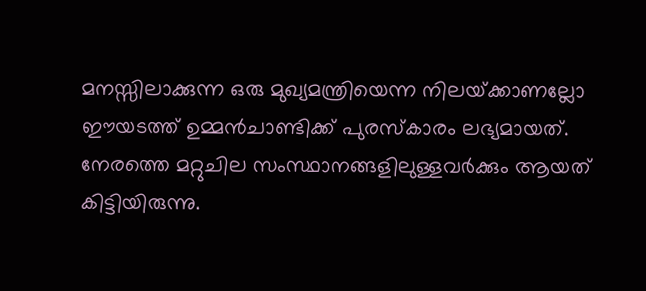മനസ്സിലാക്കുന്ന ഒരു മുഖ്യമന്ത്രിയെന്ന നിലയ്‌ക്കാണല്ലോ ഈയടത്ത്‌ ഉമ്മന്‍ചാണ്ടിക്ക്‌ പുരസ്കാരം ലഭ്യമായത്‌. നേരത്തെ മറ്റുചില സംസ്ഥാനങ്ങളിലുള്ളവര്‍ക്കും ആയത്‌ കിട്ടിയിരുന്നു.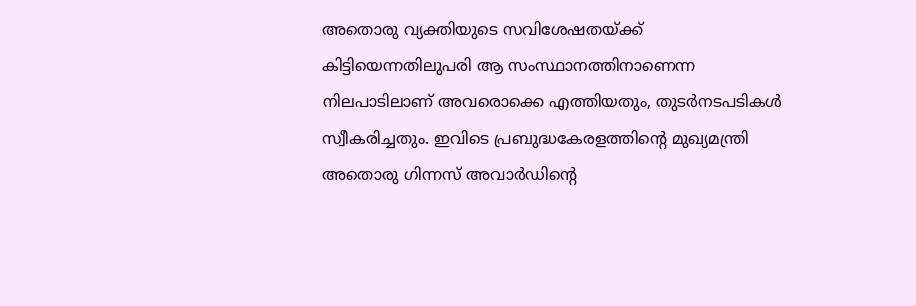അതൊരു വ്യക്തിയുടെ സവിശേഷതയ്‌ക്ക്‌ കിട്ടിയെന്നതിലുപരി ആ സംസ്ഥാനത്തിനാണെന്ന നിലപാടിലാണ്‌ അവരൊക്കെ എത്തിയതും, തുടര്‍നടപടികള്‍ സ്വീകരിച്ചതും. ഇവിടെ പ്രബുദ്ധകേരളത്തിന്റെ മുഖ്യമന്ത്രി അതൊരു ഗിന്നസ്‌ അവാര്‍ഡിന്റെ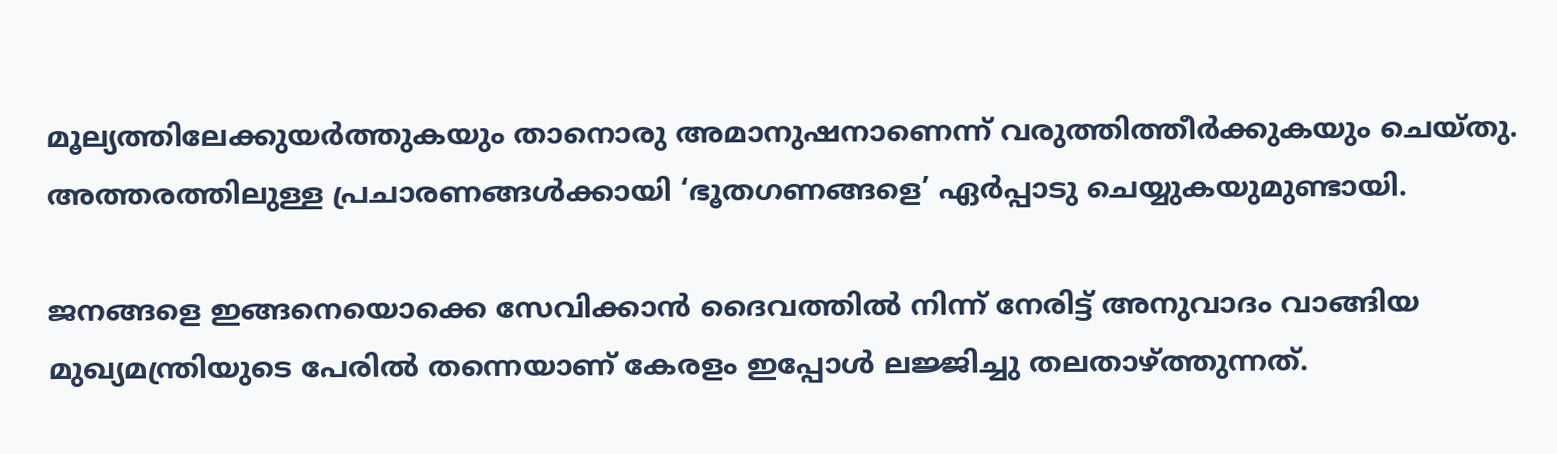മൂല്യത്തിലേക്കുയര്‍ത്തുകയും താനൊരു അമാനുഷനാണെന്ന്‌ വരുത്തിത്തീര്‍ക്കുകയും ചെയ്തു. അത്തരത്തിലുള്ള പ്രചാരണങ്ങള്‍ക്കായി ‘ഭൂതഗണങ്ങളെ’ ഏര്‍പ്പാടു ചെയ്യുകയുമുണ്ടായി.

ജനങ്ങളെ ഇങ്ങനെയൊക്കെ സേവിക്കാന്‍ ദൈവത്തില്‍ നിന്ന്‌ നേരിട്ട്‌ അനുവാദം വാങ്ങിയ മുഖ്യമന്ത്രിയുടെ പേരില്‍ തന്നെയാണ്‌ കേരളം ഇപ്പോള്‍ ലജ്ജിച്ചു തലതാഴ്‌ത്തുന്നത്‌.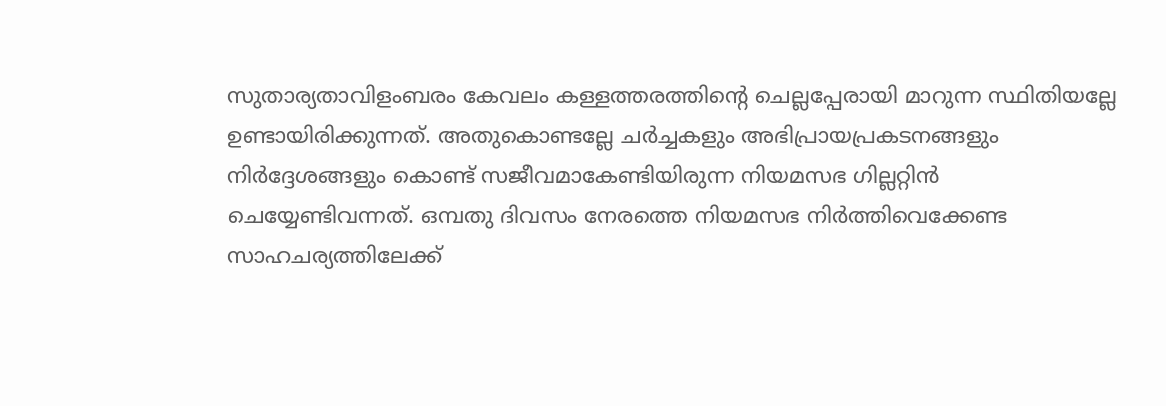സുതാര്യതാവിളംബരം കേവലം കള്ളത്തരത്തിന്റെ ചെല്ലപ്പേരായി മാറുന്ന സ്ഥിതിയല്ലേ ഉണ്ടായിരിക്കുന്നത്‌. അതുകൊണ്ടല്ലേ ചര്‍ച്ചകളും അഭിപ്രായപ്രകടനങ്ങളും നിര്‍ദ്ദേശങ്ങളും കൊണ്ട്‌ സജീവമാകേണ്ടിയിരുന്ന നിയമസഭ ഗില്ലറ്റിന്‍ ചെയ്യേണ്ടിവന്നത്‌. ഒമ്പതു ദിവസം നേരത്തെ നിയമസഭ നിര്‍ത്തിവെക്കേണ്ട സാഹചര്യത്തിലേക്ക്‌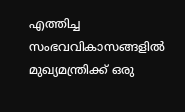എത്തിച്ച സംഭവവികാസങ്ങളില്‍ മുഖ്യമന്ത്രിക്ക്‌ ഒരു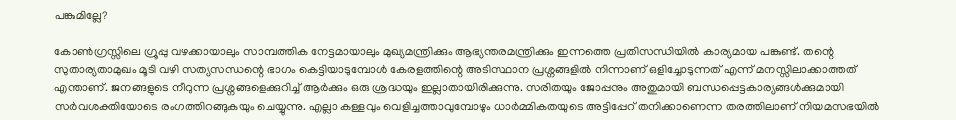പങ്കുമില്ലേ?

കോണ്‍ഗ്രസ്സിലെ ഗ്രൂപ്പു വഴക്കായാലും സാമ്പത്തിക നേട്ടമായാലും മുഖ്യമന്ത്രിക്കും ആഭ്യന്തരമന്ത്രിക്കും ഇന്നത്തെ പ്രതിസന്ധിയില്‍ കാര്യമായ പങ്കുണ്ട്‌. തന്റെ സുതാര്യതാമുഖം മൂടി വഴി സത്യസന്ധന്റെ ഭാഗം കെട്ടിയാടുമ്പോള്‍ കേരളത്തിന്റെ അടിസ്ഥാന പ്രശ്നങ്ങളില്‍ നിന്നാണ്‌ ഒളിച്ചോടുന്നത്‌ എന്ന്‌ മനസ്സിലാക്കാത്തത്‌ എന്താണ്‌. ജനങ്ങളുടെ നീറുന്ന പ്രശ്നങ്ങളെക്കുറിച്ച്‌ ആര്‍ക്കും ഒരു ശ്രദ്ധയും ഇല്ലാതായിരിക്കുന്നു. സരിതയും ജോപ്പനും അതുമായി ബന്ധപ്പെട്ടകാര്യങ്ങള്‍ക്കുമായി സര്‍വശക്തിയോടെ രംഗത്തിറങ്ങുകയും ചെയ്യുന്നു. എല്ലാ കള്ളവും വെളിച്ചത്താവുമ്പോഴും ധാര്‍മ്മികതയുടെ അട്ടിപ്പേറ്‌ തനിക്കാണെന്ന തരത്തിലാണ്‌ നിയമസഭയില്‍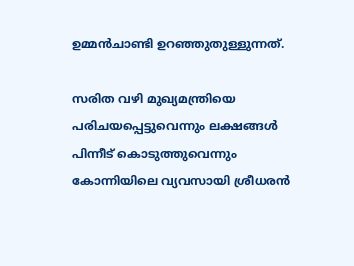ഉമ്മന്‍ചാണ്ടി ഉറഞ്ഞുതുള്ളുന്നത്‌.

സരിത വഴി മുഖ്യമന്ത്രിയെ പരിചയപ്പെട്ടുവെന്നും ലക്ഷങ്ങള്‍ പിന്നീട്‌ കൊടുത്തുവെന്നും കോന്നിയിലെ വ്യവസായി ശ്രീധരന്‍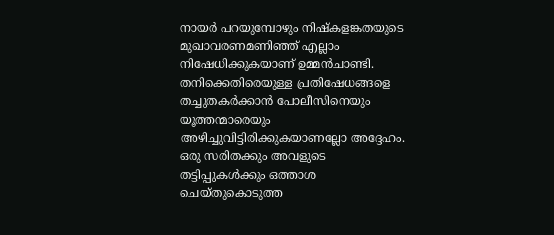നായര്‍ പറയുമ്പോഴും നിഷ്കളങ്കതയുടെ മുഖാവരണമണിഞ്ഞ്‌ എല്ലാം നിഷേധിക്കുകയാണ്‌ ഉമ്മന്‍ചാണ്ടി. തനിക്കെതിരെയുള്ള പ്രതിഷേധങ്ങളെ തച്ചുതകര്‍ക്കാന്‍ പോലീസിനെയും യൂത്തന്മാരെയും അഴിച്ചുവിട്ടിരിക്കുകയാണല്ലോ അദ്ദേഹം. ഒരു സരിതക്കും അവളുടെ തട്ടിപ്പുകള്‍ക്കും ഒത്താശ ചെയ്തുകൊടുത്ത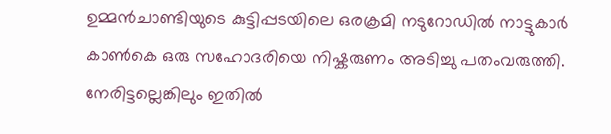ഉമ്മന്‍ചാണ്ടിയുടെ കുട്ടിപ്പടയിലെ ഒരക്രമി നടുറോഡില്‍ നാട്ടുകാര്‍ കാണ്‍കെ ഒരു സഹോദരിയെ നിഷ്കരുണം അടിച്ചു പതംവരുത്തി. നേരിട്ടല്ലെങ്കിലും ഇതില്‍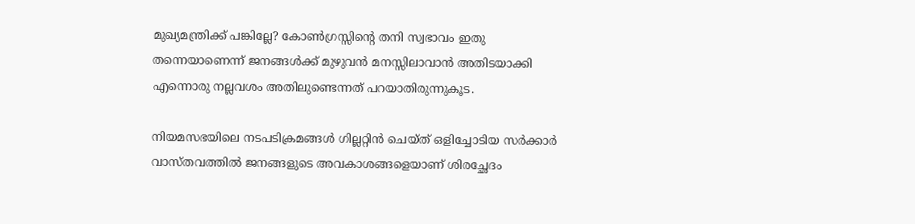മുഖ്യമന്ത്രിക്ക്‌ പങ്കില്ലേ? കോണ്‍ഗ്രസ്സിന്റെ തനി സ്വഭാവം ഇതു തന്നെയാണെന്ന്‌ ജനങ്ങള്‍ക്ക്‌ മുഴുവന്‍ മനസ്സിലാവാന്‍ അതിടയാക്കി എന്നൊരു നല്ലവശം അതിലുണ്ടെന്നത്‌ പറയാതിരുന്നുകൂട.

നിയമസഭയിലെ നടപടിക്രമങ്ങള്‍ ഗില്ലറ്റിന്‍ ചെയ്ത്‌ ഒളിച്ചോടിയ സര്‍ക്കാര്‍ വാസ്തവത്തില്‍ ജനങ്ങളുടെ അവകാശങ്ങളെയാണ്‌ ശിരച്ഛേദം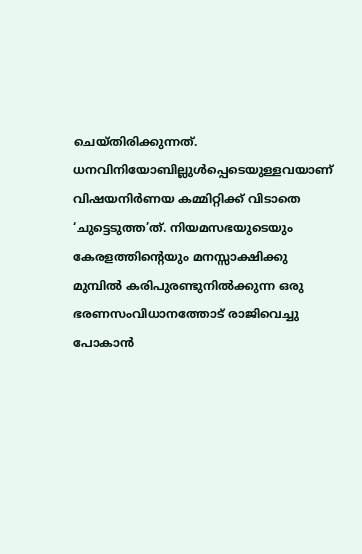ചെയ്തിരിക്കുന്നത്‌. ധനവിനിയോബില്ലുള്‍പ്പെടെയുള്ളവയാണ്‌ വിഷയനിര്‍ണയ കമ്മിറ്റിക്ക്‌ വിടാതെ ‘ചുട്ടെടുത്ത’ത്‌. നിയമസഭയുടെയും കേരളത്തിന്റെയും മനസ്സാക്ഷിക്കു മുമ്പില്‍ കരിപുരണ്ടുനില്‍ക്കുന്ന ഒരു ഭരണസംവിധാനത്തോട്‌ രാജിവെച്ചു പോകാന്‍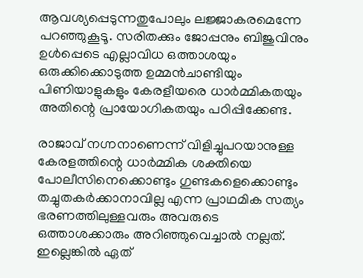ആവശ്യപ്പെടുന്നതുപോലും ലജ്ജാകരമെന്നേ പറഞ്ഞുകൂടൂ. സരിതക്കും ജോപ്പനും ബിജുവിനും ഉള്‍പ്പെടെ എല്ലാവിധ ഒത്താശയും ഒരുക്കിക്കൊടുത്ത ഉമ്മന്‍ചാണ്ടിയും പിണിയാളുകളും കേരളീയരെ ധാര്‍മ്മികതയും അതിന്റെ പ്രായോഗികതയും പഠിപ്പിക്കേണ്ട.

രാജാവ്‌ നഗ്നനാണെന്ന്‌ വിളിച്ചുപറയാനുള്ള കേരളത്തിന്റെ ധാര്‍മ്മിക ശക്തിയെ പോലീസിനെക്കൊണ്ടും ഗുണ്ടകളെക്കൊണ്ടും തച്ചുതകര്‍ക്കാനാവില്ല എന്ന പ്രാഥമിക സത്യം ഭരണത്തിലുള്ളവരും അവരുടെ ഒത്താശക്കാരും അറിഞ്ഞുവെച്ചാല്‍ നല്ലത്‌. ഇല്ലെങ്കില്‍ ഏത്‌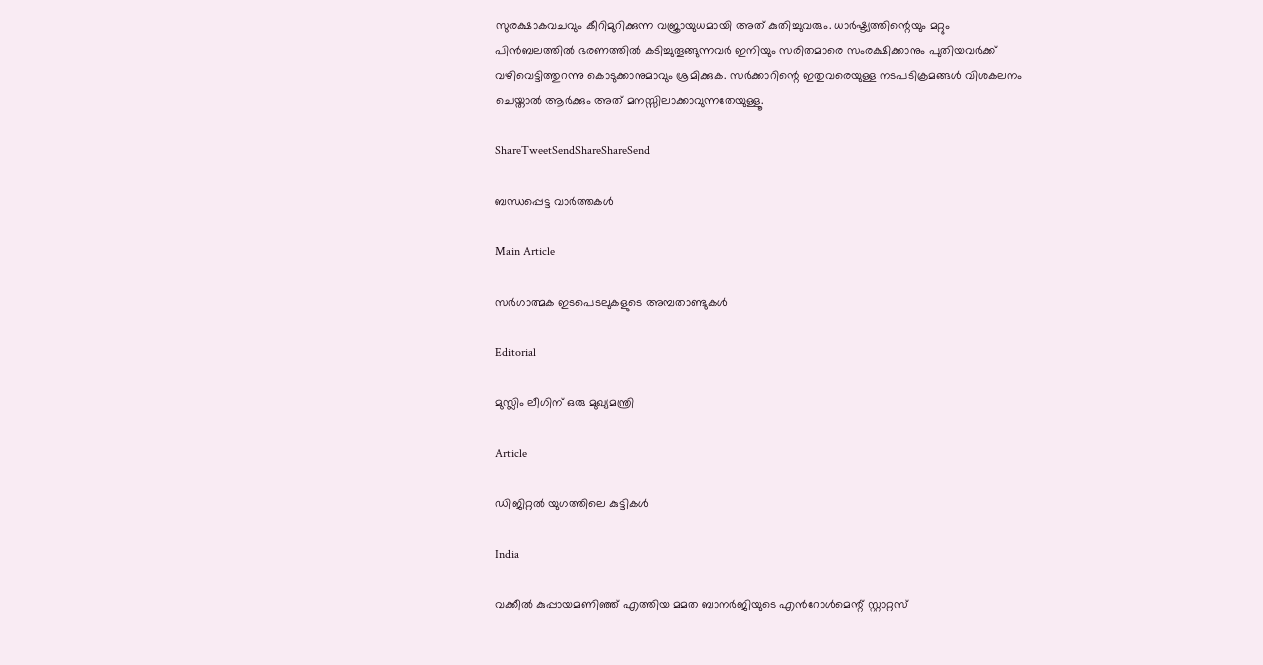സുരക്ഷാകവചവും കീറിമുറിക്കുന്ന വജ്രായുധമായി അത്‌ കുതിച്ചുവരും. ധാര്‍ഷ്ട്യത്തിന്റെയും മറ്റും പിന്‍ബലത്തില്‍ ഭരണത്തില്‍ കടിച്ചുതൂങ്ങുന്നവര്‍ ഇനിയും സരിതമാരെ സംരക്ഷിക്കാനും പുതിയവര്‍ക്ക്‌ വഴിവെട്ടിത്തുറന്നു കൊടുക്കാനുമാവും ശ്രമിക്കുക. സര്‍ക്കാറിന്റെ ഇതുവരെയുള്ള നടപടിക്രമങ്ങള്‍ വിശകലനം ചെയ്താല്‍ ആര്‍ക്കും അത്‌ മനസ്സിലാക്കാവുന്നതേയുള്ളൂ.

ShareTweetSendShareShareSend

ബന്ധപ്പെട്ട വാര്‍ത്തകള്‍

Main Article

സര്‍ഗാത്മക ഇടപെടലുകളുടെ അമ്പതാണ്ടുകള്‍

Editorial

മുസ്ലിം ലീഗിന് ഒരു മുഖ്യമന്ത്രി

Article

ഡിജിറ്റല്‍ യുഗത്തിലെ കുട്ടികള്‍

India

വക്കീൽ കുപ്പായമണിഞ്ഞ് എത്തിയ മമത ബാനർജിയുടെ എൻറോൾമെന്റ് സ്റ്റാറ്റസ്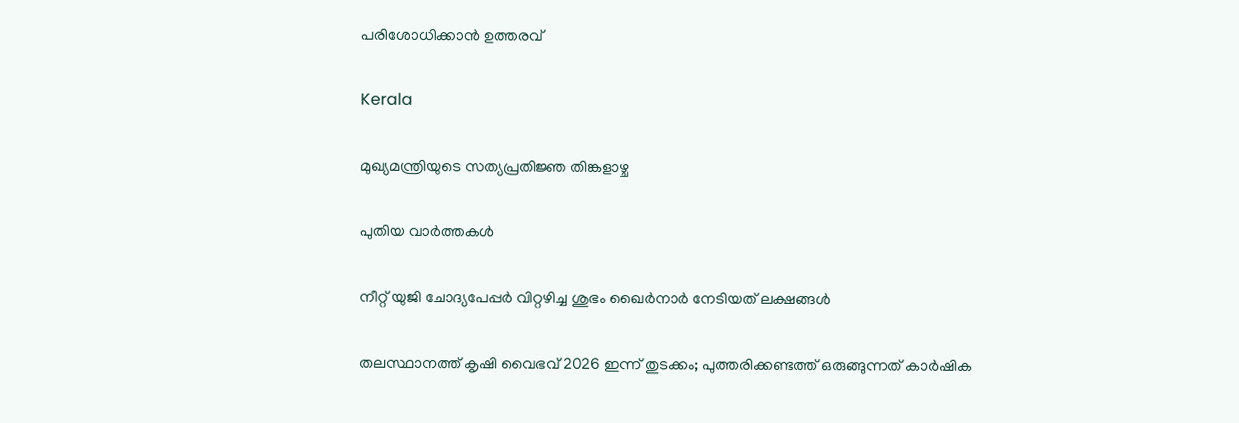പരിശോധിക്കാൻ ഉത്തരവ്

Kerala

മുഖ്യമന്ത്രിയുടെ സത്യപ്രതിജ്ഞ തിങ്കളാഴ്ച

പുതിയ വാര്‍ത്തകള്‍

നീറ്റ് യുജി ചോദ്യപേപ്പര്‍ വിറ്റഴിച്ച ശുഭം ഖൈര്‍നാര്‍ നേടിയത് ലക്ഷങ്ങള്‍

തലസ്ഥാനത്ത് കൃഷി വൈഭവ് 2026 ഇന്ന് തുടക്കം; പുത്തരിക്കണ്ടത്ത് ഒരുങ്ങുന്നത് കാര്‍ഷിക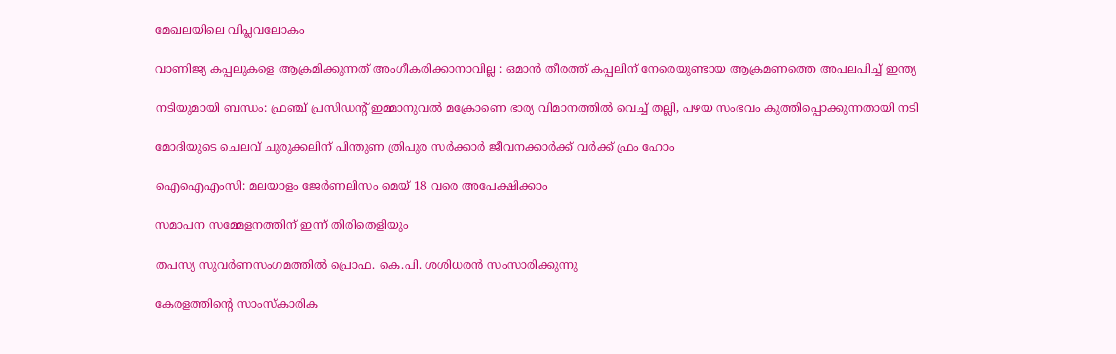മേഖലയിലെ വിപ്ലവലോകം

വാണിജ്യ കപ്പലുകളെ ആക്രമിക്കുന്നത് അംഗീകരിക്കാനാവില്ല : ഒമാൻ തീരത്ത് കപ്പലിന് നേരെയുണ്ടായ ആക്രമണത്തെ അപലപിച്ച് ഇന്ത്യ

നടിയുമായി ബന്ധം: ഫ്രഞ്ച് പ്രസിഡന്റ് ഇമ്മാനുവൽ മക്രോണെ ഭാര്യ വിമാനത്തില്‍ വെച്ച് തല്ലി, പഴയ സംഭവം കുത്തിപ്പൊക്കുന്നതായി നടി

മോദിയുടെ ചെലവ് ചുരുക്കലിന് പിന്തുണ ത്രിപുര സര്‍ക്കാര്‍ ജീവനക്കാര്‍ക്ക് വര്‍ക്ക് ഫ്രം ഹോം

ഐഐഎംസി: മലയാളം ജേര്‍ണലിസം മെയ് 18 വരെ അപേക്ഷിക്കാം

സമാപന സമ്മേളനത്തിന് ഇന്ന് തിരിതെളിയും

തപസ്യ സുവര്‍ണസംഗമത്തില്‍ പ്രൊഫ. കെ.പി. ശശിധരന്‍ സംസാരിക്കുന്നു

കേരളത്തിന്റെ സാംസ്‌കാരിക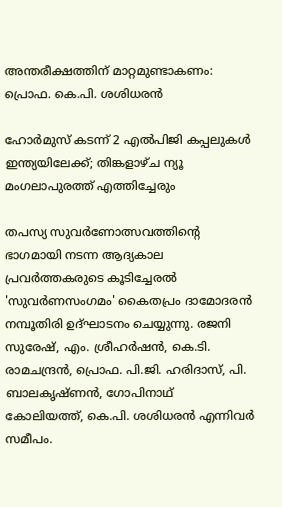അന്തരീക്ഷത്തിന് മാറ്റമുണ്ടാകണം: പ്രൊഫ. കെ.പി. ശശിധരന്‍

ഹോർമുസ് കടന്ന് 2 എൽപിജി കപ്പലുകൾ ഇന്ത്യയിലേക്ക്; തിങ്കളാഴ്ച ന്യൂ മംഗലാപുരത്ത് എത്തിച്ചേരും

തപസ്യ സുവര്‍ണോത്സവത്തിന്റെ ഭാഗമായി നടന്ന ആദ്യകാല പ്രവര്‍ത്തകരുടെ കൂടിച്ചേരല്‍ 'സുവര്‍ണസംഗമം' കൈതപ്രം ദാമോദരന്‍ നമ്പൂതിരി ഉദ്ഘാടനം ചെയ്യുന്നു. രജനി സുരേഷ്, എം. ശ്രീഹര്‍ഷന്‍, കെ.ടി. രാമചന്ദ്രന്‍, പ്രൊഫ. പി.ജി. ഹരിദാസ്, പി. ബാലകൃഷ്ണന്‍, ഗോപിനാഥ് കോലിയത്ത്, കെ.പി. ശശിധരന്‍ എന്നിവര്‍ സമീപം.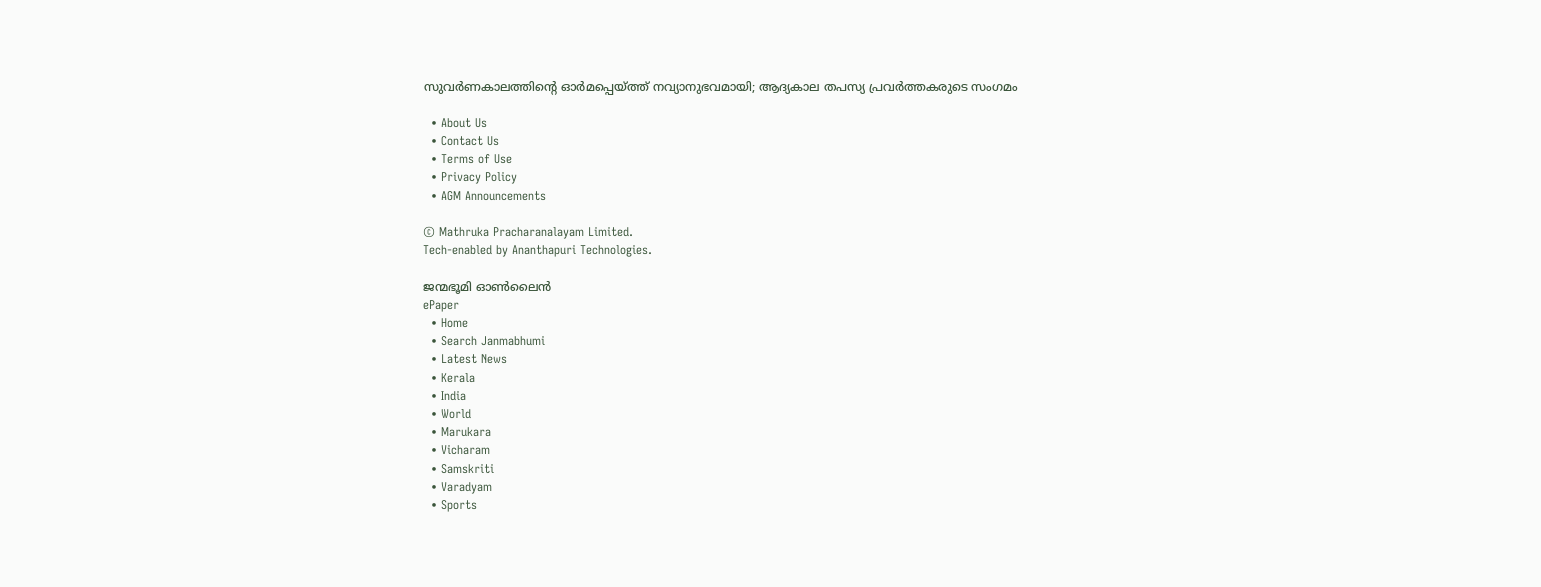സുവര്‍ണകാലത്തിന്റെ ഓര്‍മപ്പെയ്‌ത്ത് നവ്യാനുഭവമായി; ആദ്യകാല തപസ്യ പ്രവര്‍ത്തകരുടെ സംഗമം

  • About Us
  • Contact Us
  • Terms of Use
  • Privacy Policy
  • AGM Announcements

© Mathruka Pracharanalayam Limited.
Tech-enabled by Ananthapuri Technologies.

ജന്മഭൂമി ഓണ്‍ലൈന്‍
ePaper
  • Home
  • Search Janmabhumi
  • Latest News
  • Kerala
  • India
  • World
  • Marukara
  • Vicharam
  • Samskriti
  • Varadyam
  • Sports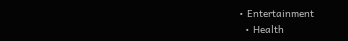• Entertainment
  • Health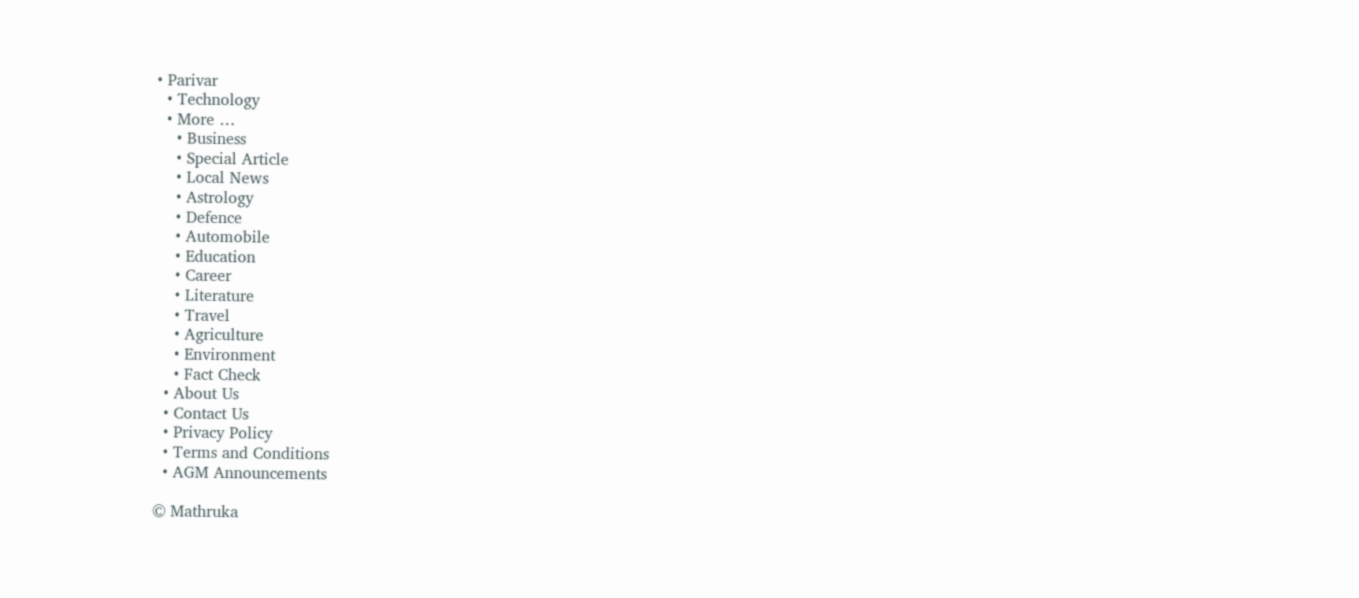• Parivar
  • Technology
  • More …
    • Business
    • Special Article
    • Local News
    • Astrology
    • Defence
    • Automobile
    • Education
    • Career
    • Literature
    • Travel
    • Agriculture
    • Environment
    • Fact Check
  • About Us
  • Contact Us
  • Privacy Policy
  • Terms and Conditions
  • AGM Announcements

© Mathruka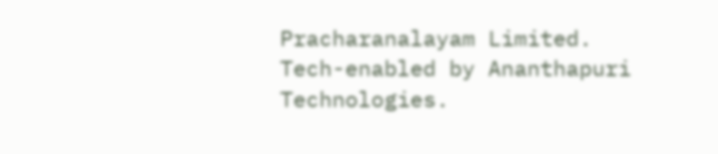Pracharanalayam Limited.
Tech-enabled by Ananthapuri Technologies.